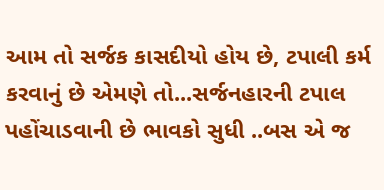આમ તો સર્જક કાસદીયો હોય છે, ટપાલી કર્મ કરવાનું છે એમણે તો...સર્જનહારની ટપાલ પહોંચાડવાની છે ભાવકો સુધી ..બસ એ જ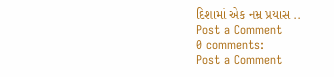દિશામાં એક નમ્ર પ્રયાસ ..
Post a Comment
0 comments:
Post a Comment